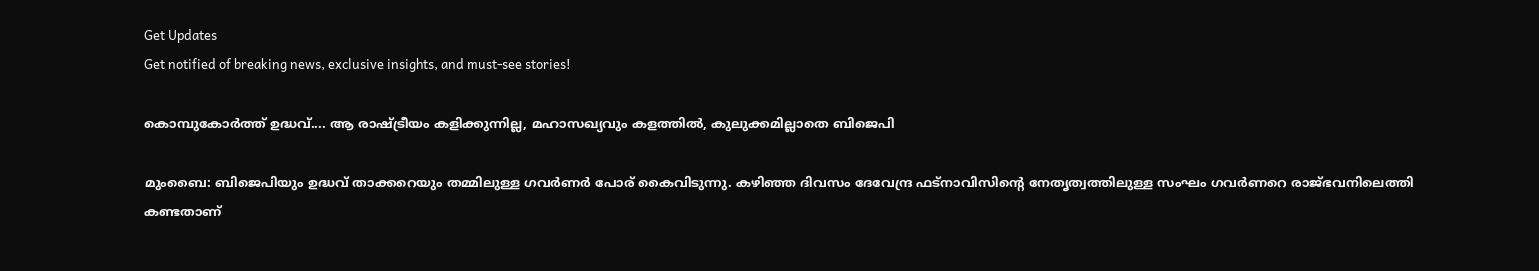Get Updates
Get notified of breaking news, exclusive insights, and must-see stories!

കൊമ്പുകോര്‍ത്ത് ഉദ്ധവ്.... ആ രാഷ്ട്രീയം കളിക്കുന്നില്ല, മഹാസഖ്യവും കളത്തില്‍, കുലുക്കമില്ലാതെ ബിജെപി

മുംബൈ: ബിജെപിയും ഉദ്ധവ് താക്കറെയും തമ്മിലുള്ള ഗവര്‍ണര്‍ പോര് കൈവിടുന്നു. കഴിഞ്ഞ ദിവസം ദേവേന്ദ്ര ഫട്‌നാവിസിന്റെ നേതൃത്വത്തിലുള്ള സംഘം ഗവര്‍ണറെ രാജ്ഭവനിലെത്തി കണ്ടതാണ്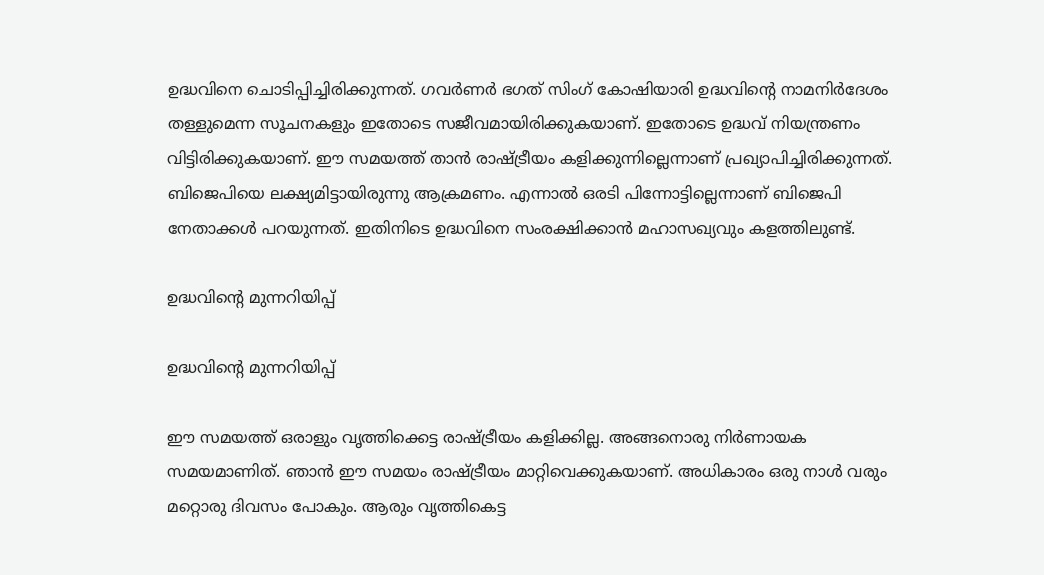ഉദ്ധവിനെ ചൊടിപ്പിച്ചിരിക്കുന്നത്. ഗവര്‍ണര്‍ ഭഗത് സിംഗ് കോഷിയാരി ഉദ്ധവിന്റെ നാമനിര്‍ദേശം തള്ളുമെന്ന സൂചനകളും ഇതോടെ സജീവമായിരിക്കുകയാണ്. ഇതോടെ ഉദ്ധവ് നിയന്ത്രണം വിട്ടിരിക്കുകയാണ്. ഈ സമയത്ത് താന്‍ രാഷ്ട്രീയം കളിക്കുന്നില്ലെന്നാണ് പ്രഖ്യാപിച്ചിരിക്കുന്നത്. ബിജെപിയെ ലക്ഷ്യമിട്ടായിരുന്നു ആക്രമണം. എന്നാല്‍ ഒരടി പിന്നോട്ടില്ലെന്നാണ് ബിജെപി നേതാക്കള്‍ പറയുന്നത്. ഇതിനിടെ ഉദ്ധവിനെ സംരക്ഷിക്കാന്‍ മഹാസഖ്യവും കളത്തിലുണ്ട്.

ഉദ്ധവിന്റെ മുന്നറിയിപ്പ്

ഉദ്ധവിന്റെ മുന്നറിയിപ്പ്

ഈ സമയത്ത് ഒരാളും വൃത്തിക്കെട്ട രാഷ്ട്രീയം കളിക്കില്ല. അങ്ങനൊരു നിര്‍ണായക സമയമാണിത്. ഞാന്‍ ഈ സമയം രാഷ്ട്രീയം മാറ്റിവെക്കുകയാണ്. അധികാരം ഒരു നാള്‍ വരും മറ്റൊരു ദിവസം പോകും. ആരും വൃത്തികെട്ട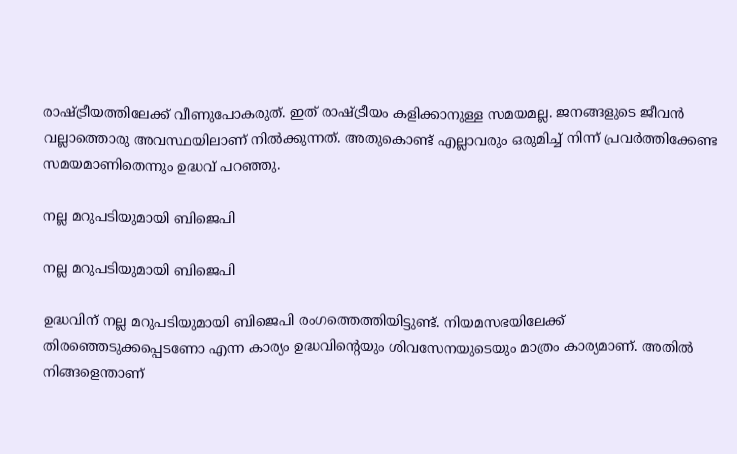രാഷ്ട്രീയത്തിലേക്ക് വീണുപോകരുത്. ഇത് രാഷ്ട്രീയം കളിക്കാനുള്ള സമയമല്ല. ജനങ്ങളുടെ ജീവന്‍ വല്ലാത്തൊരു അവസ്ഥയിലാണ് നില്‍ക്കുന്നത്. അതുകൊണ്ട് എല്ലാവരും ഒരുമിച്ച് നിന്ന് പ്രവര്‍ത്തിക്കേണ്ട സമയമാണിതെന്നും ഉദ്ധവ് പറഞ്ഞു.

നല്ല മറുപടിയുമായി ബിജെപി

നല്ല മറുപടിയുമായി ബിജെപി

ഉദ്ധവിന് നല്ല മറുപടിയുമായി ബിജെപി രംഗത്തെത്തിയിട്ടുണ്ട്. നിയമസഭയിലേക്ക് തിരഞ്ഞെടുക്കപ്പെടണോ എന്ന കാര്യം ഉദ്ധവിന്റെയും ശിവസേനയുടെയും മാത്രം കാര്യമാണ്. അതില്‍ നിങ്ങളെന്താണ്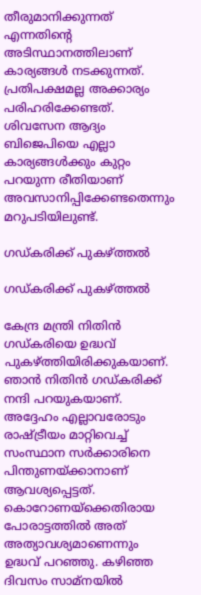തീരുമാനിക്കുന്നത് എന്നതിന്റെ അടിസ്ഥാനത്തിലാണ് കാര്യങ്ങള്‍ നടക്കുന്നത്. പ്രതിപക്ഷമല്ല അക്കാര്യം പരിഹരിക്കേണ്ടത്. ശിവസേന ആദ്യം ബിജെപിയെ എല്ലാ കാര്യങ്ങള്‍ക്കും കുറ്റം പറയുന്ന രീതിയാണ് അവസാനിപ്പിക്കേണ്ടതെന്നും മറുപടിയിലുണ്ട്.

ഗഡ്കരിക്ക് പുകഴ്ത്തല്‍

ഗഡ്കരിക്ക് പുകഴ്ത്തല്‍

കേന്ദ്ര മന്ത്രി നിതിന്‍ ഗഡ്കരിയെ ഉദ്ധവ് പുകഴ്ത്തിയിരിക്കുകയാണ്. ഞാന്‍ നിതിന്‍ ഗഡ്കരിക്ക് നന്ദി പറയുകയാണ്. അദ്ദേഹം എല്ലാവരോടും രാഷ്ട്രീയം മാറ്റിവെച്ച് സംസ്ഥാന സര്‍ക്കാരിനെ പിന്തുണയ്ക്കാനാണ് ആവശ്യപ്പെട്ടത്. കൊറോണയ്‌ക്കെതിരായ പോരാട്ടത്തില്‍ അത് അത്യാവശ്യമാണെന്നും ഉദ്ധവ് പറഞ്ഞു. കഴിഞ്ഞ ദിവസം സാമ്‌നയില്‍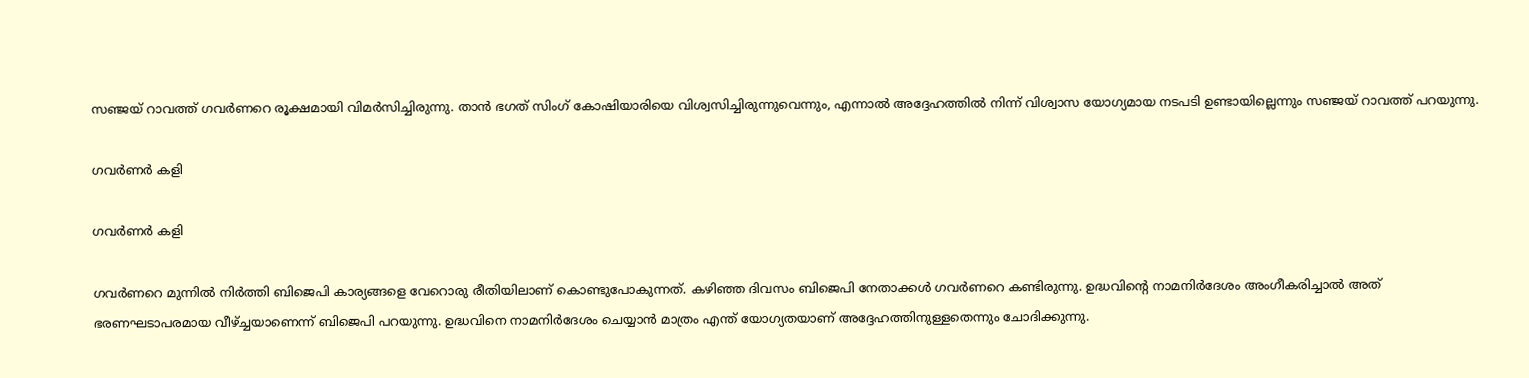സഞ്ജയ് റാവത്ത് ഗവര്‍ണറെ രൂക്ഷമായി വിമര്‍സിച്ചിരുന്നു. താന്‍ ഭഗത് സിംഗ് കോഷിയാരിയെ വിശ്വസിച്ചിരുന്നുവെന്നും, എന്നാല്‍ അദ്ദേഹത്തില്‍ നിന്ന് വിശ്വാസ യോഗ്യമായ നടപടി ഉണ്ടായില്ലെന്നും സഞ്ജയ് റാവത്ത് പറയുന്നു.

ഗവര്‍ണര്‍ കളി

ഗവര്‍ണര്‍ കളി

ഗവര്‍ണറെ മുന്നില്‍ നിര്‍ത്തി ബിജെപി കാര്യങ്ങളെ വേറൊരു രീതിയിലാണ് കൊണ്ടുപോകുന്നത്. കഴിഞ്ഞ ദിവസം ബിജെപി നേതാക്കള്‍ ഗവര്‍ണറെ കണ്ടിരുന്നു. ഉദ്ധവിന്റെ നാമനിര്‍ദേശം അംഗീകരിച്ചാല്‍ അത് ഭരണഘടാപരമായ വീഴ്ച്ചയാണെന്ന് ബിജെപി പറയുന്നു. ഉദ്ധവിനെ നാമനിര്‍ദേശം ചെയ്യാന്‍ മാത്രം എന്ത് യോഗ്യതയാണ് അദ്ദേഹത്തിനുള്ളതെന്നും ചോദിക്കുന്നു.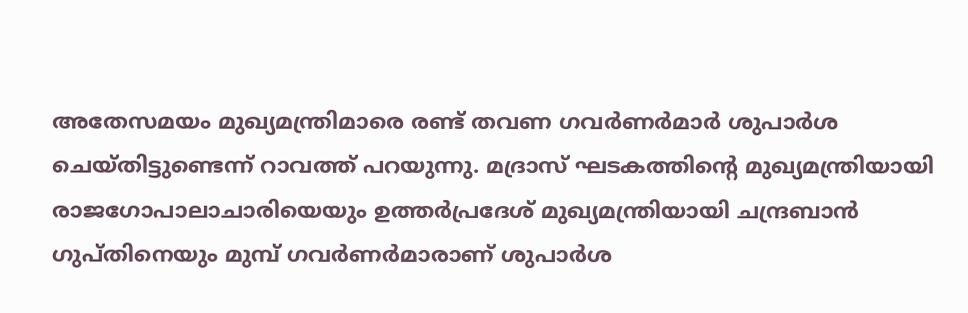അതേസമയം മുഖ്യമന്ത്രിമാരെ രണ്ട് തവണ ഗവര്‍ണര്‍മാര്‍ ശുപാര്‍ശ ചെയ്തിട്ടുണ്ടെന്ന് റാവത്ത് പറയുന്നു. മദ്രാസ് ഘടകത്തിന്റെ മുഖ്യമന്ത്രിയായി രാജഗോപാലാചാരിയെയും ഉത്തര്‍പ്രദേശ് മുഖ്യമന്ത്രിയായി ചന്ദ്രബാന്‍ ഗുപ്തിനെയും മുമ്പ് ഗവര്‍ണര്‍മാരാണ് ശുപാര്‍ശ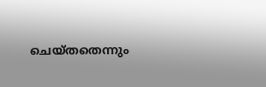ചെയ്തതെന്നും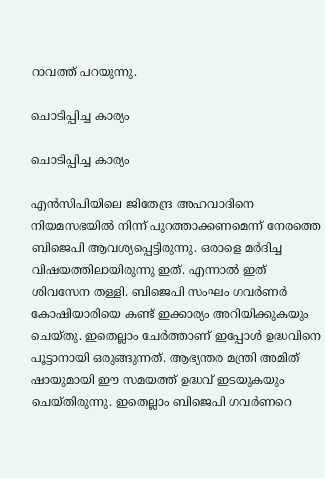റാവത്ത് പറയുന്നു.

ചൊടിപ്പിച്ച കാര്യം

ചൊടിപ്പിച്ച കാര്യം

എന്‍സിപിയിലെ ജിതേന്ദ്ര അഹവാദിനെ നിയമസഭയില്‍ നിന്ന് പുറത്താക്കണമെന്ന് നേരത്തെ ബിജെപി ആവശ്യപ്പെട്ടിരുന്നു. ഒരാളെ മര്‍ദിച്ച വിഷയത്തിലായിരുന്നു ഇത്. എന്നാല്‍ ഇത് ശിവസേന തള്ളി. ബിജെപി സംഘം ഗവര്‍ണര്‍ കോഷിയാരിയെ കണ്ട് ഇക്കാര്യം അറിയിക്കുകയും ചെയ്തു. ഇതെല്ലാം ചേര്‍ത്താണ് ഇപ്പോള്‍ ഉദ്ധവിനെ പൂട്ടാനായി ഒരുങ്ങുന്നത്. ആഭ്യന്തര മന്ത്രി അമിത് ഷായുമായി ഈ സമയത്ത് ഉദ്ധവ് ഇടയുകയും ചെയ്തിരുന്നു. ഇതെല്ലാം ബിജെപി ഗവര്‍ണറെ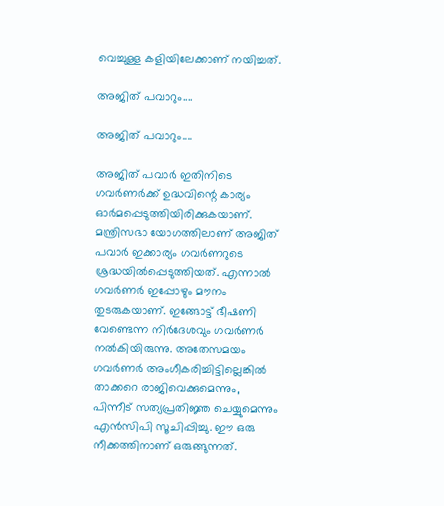വെച്ചുള്ള കളിയിലേക്കാണ് നയിച്ചത്.

അജിത് പവാറും....

അജിത് പവാറും....

അജിത് പവാര്‍ ഇതിനിടെ ഗവര്‍ണര്‍ക്ക് ഉദ്ധവിന്റെ കാര്യം ഓര്‍മപ്പെടുത്തിയിരിക്കുകയാണ്. മന്ത്രിസഭാ യോഗത്തിലാണ് അജിത് പവാര്‍ ഇക്കാര്യം ഗവര്‍ണറുടെ ശ്രദ്ധയില്‍പ്പെടുത്തിയത്. എന്നാല്‍ ഗവര്‍ണര്‍ ഇപ്പോഴും മൗനം തുടരുകയാണ്. ഇങ്ങോട്ട് ഭീഷണി വേണ്ടെന്ന നിര്‍ദേശവും ഗവര്‍ണര്‍ നല്‍കിയിരുന്നു. അതേസമയം ഗവര്‍ണര്‍ അംഗീകരിച്ചിട്ടില്ലെങ്കില്‍ താക്കറെ രാജിവെക്കുമെന്നും, പിന്നീട് സത്യപ്രതിജ്ഞ ചെയ്യുമെന്നും എന്‍സിപി സൂചിപ്പിച്ചു. ഈ ഒരു നീക്കത്തിനാണ് ഒരുങ്ങുന്നത്.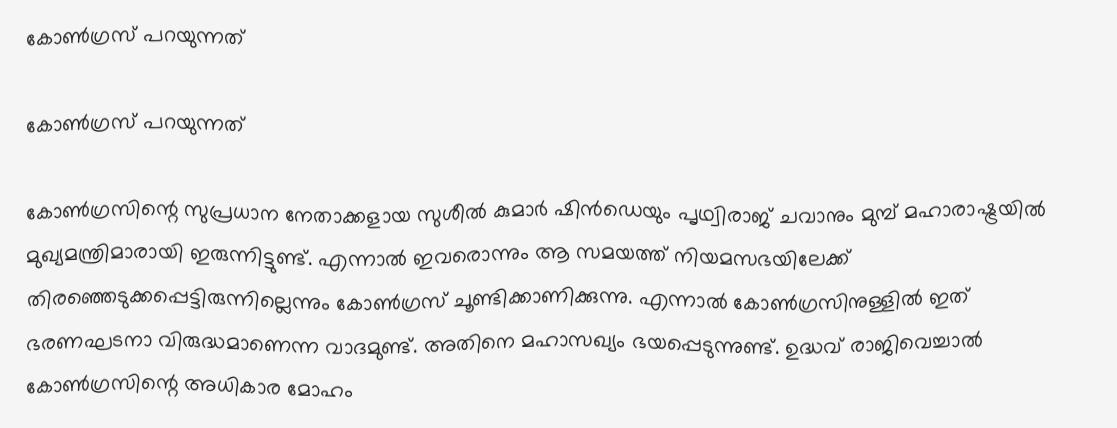കോണ്‍ഗ്രസ് പറയുന്നത്

കോണ്‍ഗ്രസ് പറയുന്നത്

കോണ്‍ഗ്രസിന്റെ സുപ്രധാന നേതാക്കളായ സുശീല്‍ കുമാര്‍ ഷിന്‍ഡെയും പൃഥ്വിരാജ് ചവാനും മുമ്പ് മഹാരാഷ്ട്രയില്‍ മുഖ്യമന്ത്രിമാരായി ഇരുന്നിട്ടുണ്ട്. എന്നാല്‍ ഇവരൊന്നും ആ സമയത്ത് നിയമസഭയിലേക്ക് തിരഞ്ഞെടുക്കപ്പെട്ടിരുന്നില്ലെന്നും കോണ്‍ഗ്രസ് ചൂണ്ടിക്കാണിക്കുന്നു. എന്നാല്‍ കോണ്‍ഗ്രസിനുള്ളില്‍ ഇത് ഭരണഘടനാ വിരുദ്ധമാണെന്ന വാദമുണ്ട്. അതിനെ മഹാസഖ്യം ഭയപ്പെടുന്നുണ്ട്. ഉദ്ധവ് രാജിവെച്ചാല്‍ കോണ്‍ഗ്രസിന്റെ അധികാര മോഹം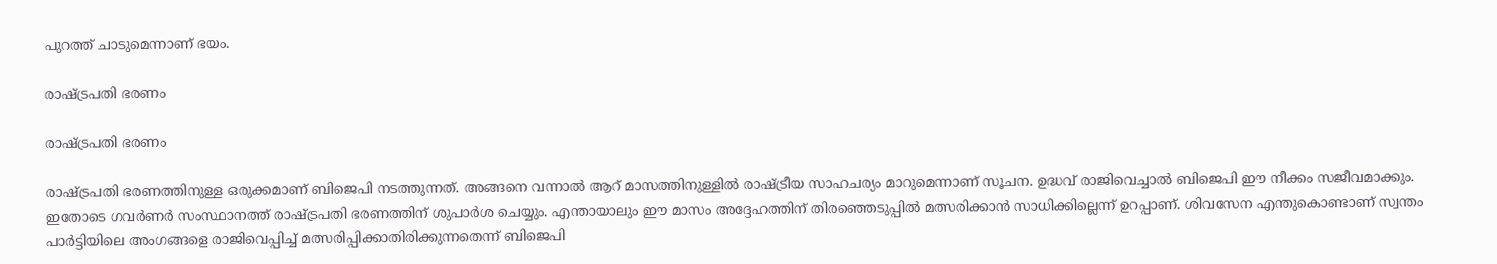പുറത്ത് ചാടുമെന്നാണ് ഭയം.

രാഷ്ട്രപതി ഭരണം

രാഷ്ട്രപതി ഭരണം

രാഷ്ട്രപതി ഭരണത്തിനുള്ള ഒരുക്കമാണ് ബിജെപി നടത്തുന്നത്. അങ്ങനെ വന്നാല്‍ ആറ് മാസത്തിനുള്ളില്‍ രാഷ്ട്രീയ സാഹചര്യം മാറുമെന്നാണ് സൂചന. ഉദ്ധവ് രാജിവെച്ചാല്‍ ബിജെപി ഈ നീക്കം സജീവമാക്കും. ഇതോടെ ഗവര്‍ണര്‍ സംസ്ഥാനത്ത് രാഷ്ട്രപതി ഭരണത്തിന് ശുപാര്‍ശ ചെയ്യും. എന്തായാലും ഈ മാസം അദ്ദേഹത്തിന് തിരഞ്ഞെടുപ്പില്‍ മത്സരിക്കാന്‍ സാധിക്കില്ലെന്ന് ഉറപ്പാണ്. ശിവസേന എന്തുകൊണ്ടാണ് സ്വന്തം പാര്‍ട്ടിയിലെ അംഗങ്ങളെ രാജിവെപ്പിച്ച് മത്സരിപ്പിക്കാതിരിക്കുന്നതെന്ന് ബിജെപി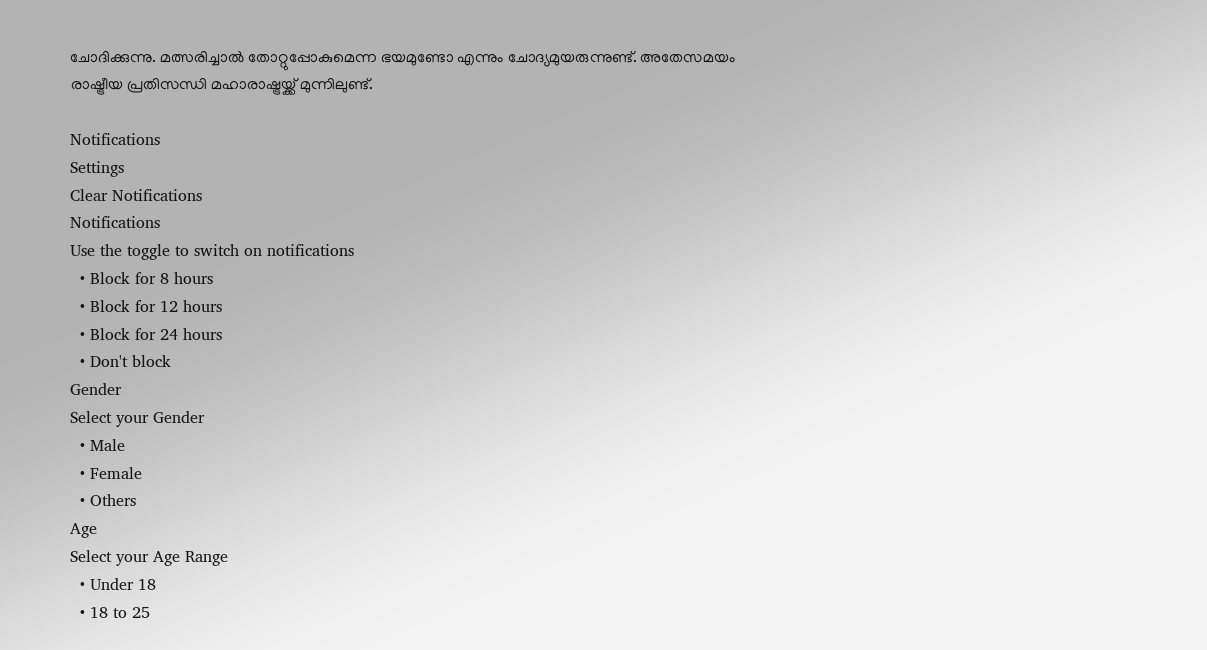ചോദിക്കുന്നു. മത്സരിച്ചാല്‍ തോറ്റുപ്പോകുമെന്ന ഭയമുണ്ടോ എന്നും ചോദ്യമുയരുന്നുണ്ട്. അതേസമയം രാഷ്ട്രീയ പ്രതിസന്ധി മഹാരാഷ്ട്രയ്ക്ക് മുന്നിലുണ്ട്.

Notifications
Settings
Clear Notifications
Notifications
Use the toggle to switch on notifications
  • Block for 8 hours
  • Block for 12 hours
  • Block for 24 hours
  • Don't block
Gender
Select your Gender
  • Male
  • Female
  • Others
Age
Select your Age Range
  • Under 18
  • 18 to 25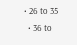• 26 to 35
  • 36 to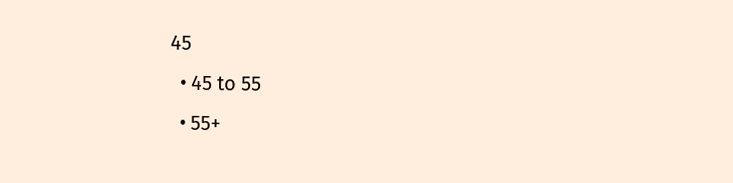45
  • 45 to 55
  • 55+